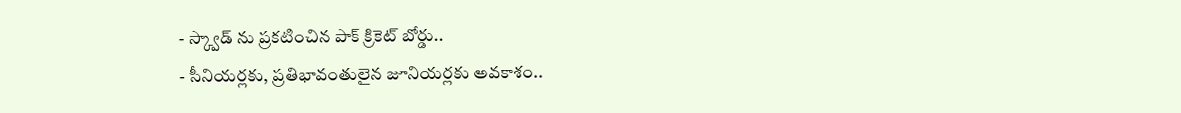- స్క్వాడ్ ను ప్రకటించిన పాక్ క్రికెట్ బోర్డు..
- సీనియర్లకు, ప్రతిభావంతులైన జూనియర్లకు అవకాశం..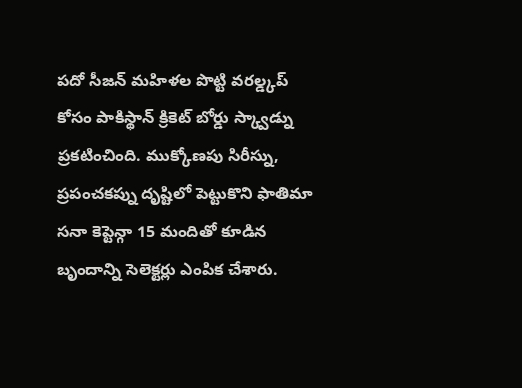పదో సీజన్ మహిళల పొట్టి వరల్డ్కప్ కోసం పాకిస్థాన్ క్రికెట్ బోర్డు స్క్వాడ్ను ప్రకటించింది. ముక్కోణపు సిరీస్ను, ప్రపంచకప్ను దృష్టిలో పెట్టుకొని ఫాతిమా సనా కెప్టెన్గా 15 మందితో కూడిన బృందాన్ని సెలెక్టర్లు ఎంపిక చేశారు.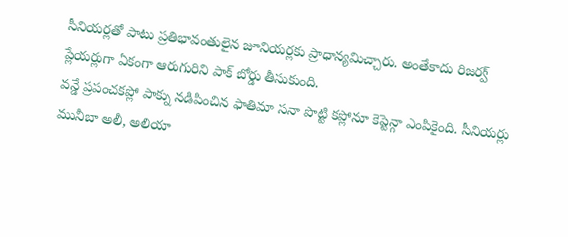సీనియర్లతో పాటు ప్రతిభావంతులైన జూనియర్లకు ప్రాధాన్యమిచ్చారు. అంతేకాదు రిజర్వ్ ప్లేయర్లుగా ఏకంగా ఆరుగురిని పాక్ బోర్డు తీసుకుంది.
వన్డే ప్రపంచకప్లో పాక్ను నడిపించిన ఫాతిమా సనా పొట్టి కప్లోనూ కెప్టెన్గా ఎంపికైంది. సీనియర్లు మునీబా అలీ, అలియా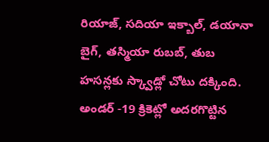రియాజ్, సదియా ఇక్బాల్, డయానా బైగ్, తస్మియా రుబబ్, తుబ హసన్లకు స్క్వాడ్లో చోటు దక్కింది. అండర్ -19 క్రికెట్లో అదరగొట్టిన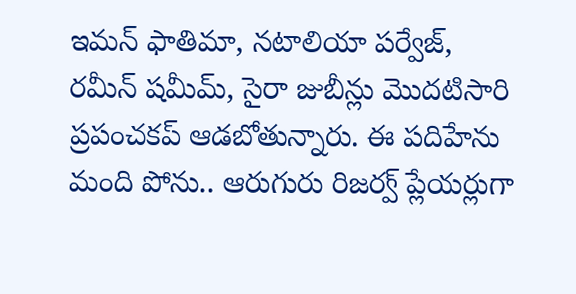ఇమన్ ఫాతిమా, నటాలియా పర్వేజ్, రమీన్ షమీమ్, సైరా జుబీన్లు మొదటిసారి ప్రపంచకప్ ఆడబోతున్నారు. ఈ పదిహేను మంది పోను.. ఆరుగురు రిజర్వ్ ప్లేయర్లుగా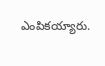ఎంపికయ్యారు.